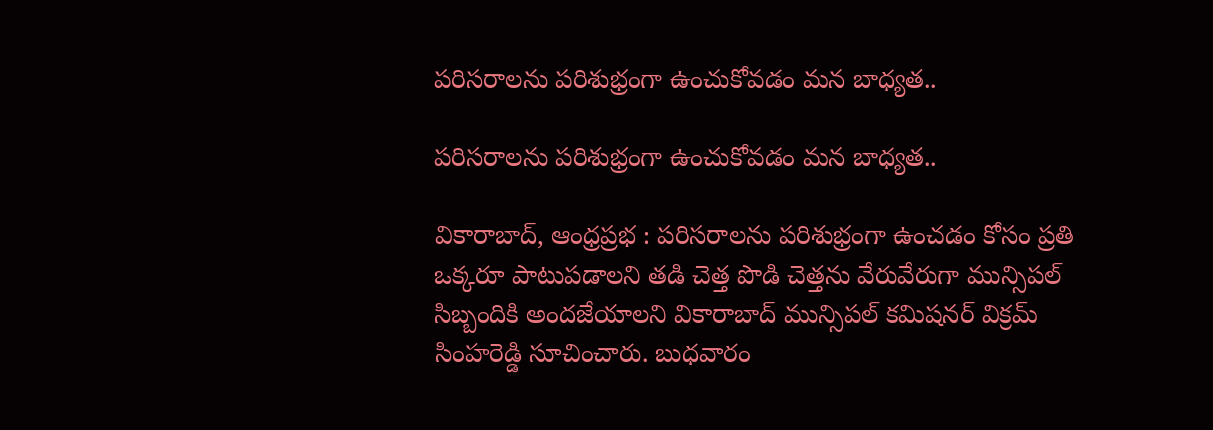పరిసరాలను పరిశుభ్రంగా ఉంచుకోవడం మన బాధ్యత..

పరిసరాలను పరిశుభ్రంగా ఉంచుకోవడం మన బాధ్యత..

వికారాబాద్, ఆంధ్రప్రభ : పరిసరాలను పరిశుభ్రంగా ఉంచడం కోసం ప్రతి ఒక్కరూ పాటుపడాలని తడి చెత్త పొడి చెత్తను వేరువేరుగా మున్సిపల్ సిబ్బందికి అందజేయాలని వికారాబాద్ మున్సిపల్ కమిషనర్ విక్రమ్ సింహరెడ్డి సూచించారు. బుధవారం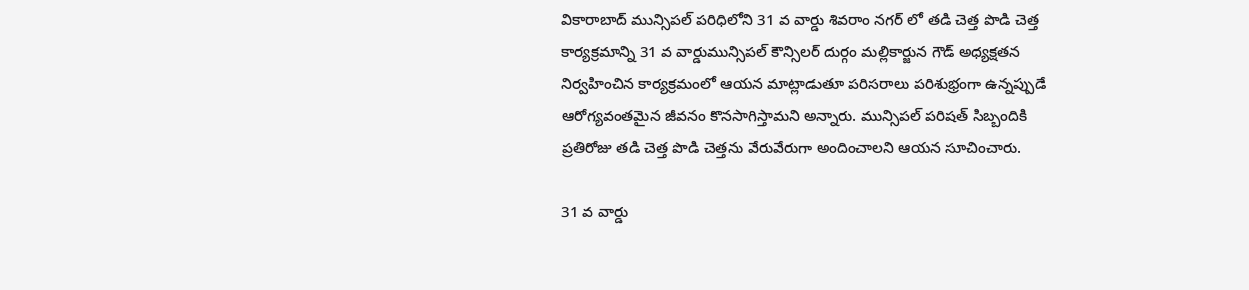వికారాబాద్ మున్సిపల్ పరిధిలోని 31 వ వార్డు శివరాం నగర్ లో తడి చెత్త పొడి చెత్త కార్యక్రమాన్ని 31 వ వార్డుమున్సిపల్ కౌన్సిలర్ దుర్గం మల్లికార్జున గౌడ్ అధ్యక్షతన నిర్వహించిన కార్యక్రమంలో ఆయన మాట్లాడుతూ పరిసరాలు పరిశుభ్రంగా ఉన్నప్పుడే ఆరోగ్యవంతమైన జీవనం కొనసాగిస్తామని అన్నారు. మున్సిపల్ పరిషత్ సిబ్బందికి ప్రతిరోజు తడి చెత్త పొడి చెత్తను వేరువేరుగా అందించాలని ఆయన సూచించారు.

31 వ వార్డు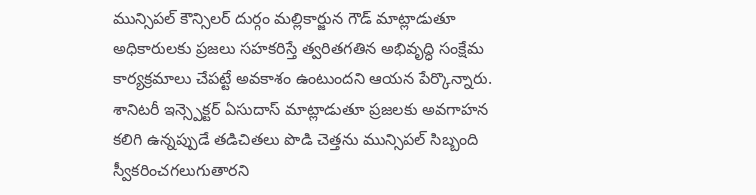మున్సిపల్ కౌన్సిలర్ దుర్గం మల్లికార్జున గౌడ్ మాట్లాడుతూ అధికారులకు ప్రజలు సహకరిస్తే త్వరితగతిన అభివృద్ధి సంక్షేమ కార్యక్రమాలు చేపట్టే అవకాశం ఉంటుందని ఆయన పేర్కొన్నారు. శానిటరీ ఇన్స్పెక్టర్ ఏసుదాస్ మాట్లాడుతూ ప్రజలకు అవగాహన కలిగి ఉన్నప్పుడే తడిచితలు పొడి చెత్తను మున్సిపల్ సిబ్బంది స్వీకరించగలుగుతారని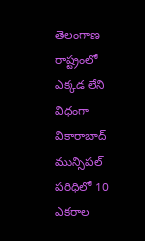తెలంగాణ రాష్ట్రంలో ఎక్కడ లేని విధంగా వికారాబాద్ మున్సిపల్ పరిధిలో 10 ఎకరాల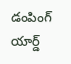డంపింగ్ యార్డ్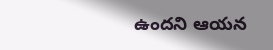ఉందని ఆయన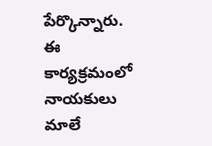పేర్కొన్నారు. ఈ కార్యక్రమంలో నాయకులు మాలే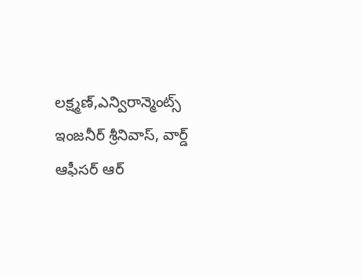లక్ష్మణ్,ఎన్విరాన్మెంట్స్ ఇంజనీర్ శ్రీనివాస్, వార్డ్ ఆఫీసర్ ఆర్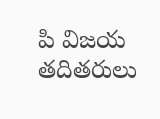పి విజయ తదితరులు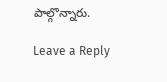పాల్గొన్నారు.

Leave a Reply